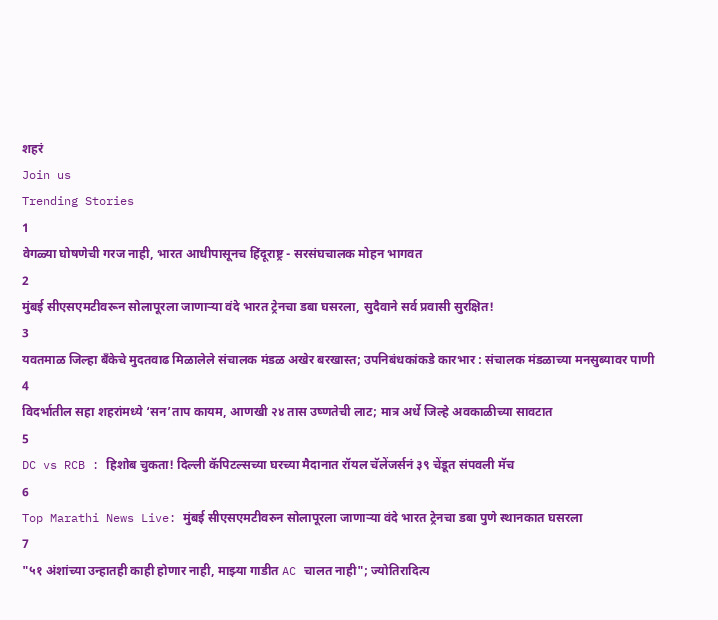शहरं
Join us
Trending Stories
1
वेगळ्या घोषणेची गरज नाही, भारत आधीपासूनच हिंदूराष्ट्र - सरसंघचालक मोहन भागवत
2
मुंबई सीएसएमटीवरून सोलापूरला जाणाऱ्या वंदे भारत ट्रेनचा डबा घसरला, सुदैवाने सर्व प्रवासी सुरक्षित!
3
यवतमाळ जिल्हा बँकेचे मुदतवाढ मिळालेले संचालक मंडळ अखेर बरखास्त; उपनिबंधकांकडे कारभार : संचालक मंडळाच्या मनसुब्यावर पाणी
4
विदर्भातील सहा शहरांमध्ये ‘सन’ताप कायम, आणखी २४ तास उष्णतेची लाट; मात्र अर्धे जिल्हे अवकाळीच्या सावटात
5
DC vs RCB : हिशोब चुकता! दिल्ली कॅपिटल्सच्या घरच्या मैदानात रॉयल चॅलेंजर्सनं ३९ चेंडूत संपवली मॅच
6
Top Marathi News Live: मुंबई सीएसएमटीवरुन सोलापूरला जाणाऱ्या वंदे भारत ट्रेनचा डबा पुणे स्थानकात घसरला
7
"५१ अंशांच्या उन्हातही काही होणार नाही, माझ्या गाडीत AC चालत नाही"; ज्योतिरादित्य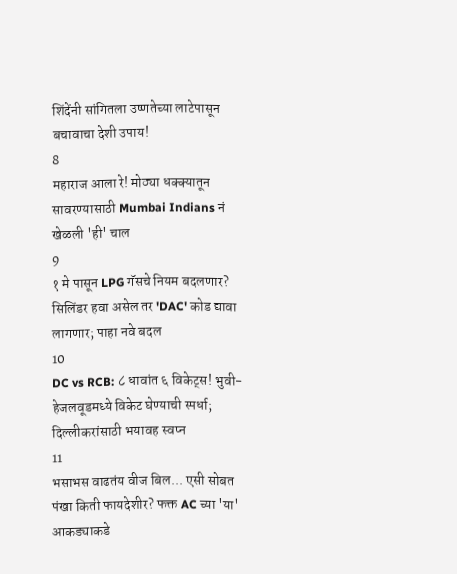शिंदेंनी सांगितला उष्णतेच्या लाटेपासून बचावाचा देशी उपाय!
8
महाराज आला रे! मोठ्या धक्क्यातून सावरण्यासाठी Mumbai Indians नं खेळली 'ही' चाल
9
१ मे पासून LPG गॅसचे नियम बदलणार? सिलिंडर हवा असेल तर 'DAC' कोड द्यावा लागणार; पाहा नवे बदल
10
DC vs RCB: ८ धावांत ६ विकेट्स! भुवी-हेजलवूडमध्ये विकेट घेण्याची स्पर्धा; दिल्लीकरांसाठी भयावह स्वप्न
11
भसाभस वाढतंय वीज बिल... एसी सोबत पंखा किती फायदेशीर? फक्त AC च्या 'या' आकड्याकडे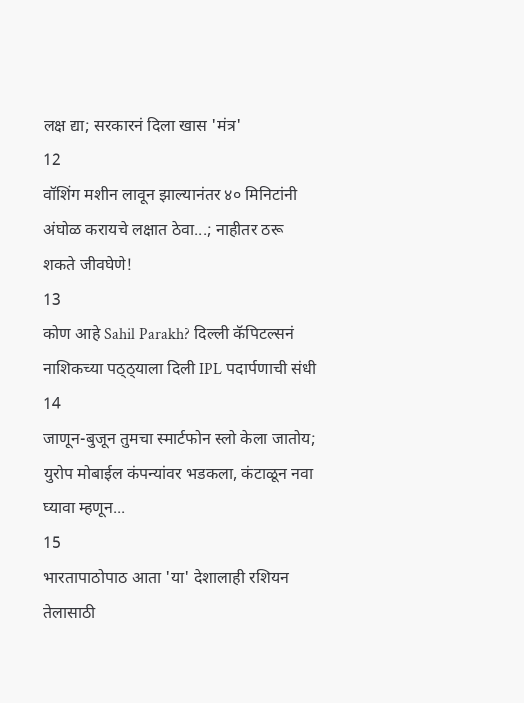लक्ष द्या; सरकारनं दिला खास 'मंत्र'
12
वॉशिंग मशीन लावून झाल्यानंतर ४० मिनिटांनी अंघोळ करायचे लक्षात ठेवा...; नाहीतर ठरू शकते जीवघेणे!
13
कोण आहे Sahil Parakh? दिल्ली कॅपिटल्सनं नाशिकच्या पठ्ठ्याला दिली IPL पदार्पणाची संधी
14
जाणून-बुजून तुमचा स्मार्टफोन स्लो केला जातोय; युरोप मोबाईल कंपन्यांवर भडकला, कंटाळून नवा घ्यावा म्हणून...
15
भारतापाठोपाठ आता 'या' देशालाही रशियन तेलासाठी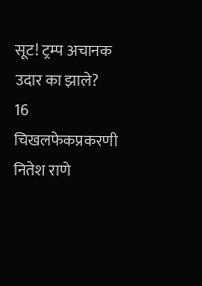सूट! ट्रम्प अचानक उदार का झाले?
16
चिखलफेकप्रकरणी नितेश राणे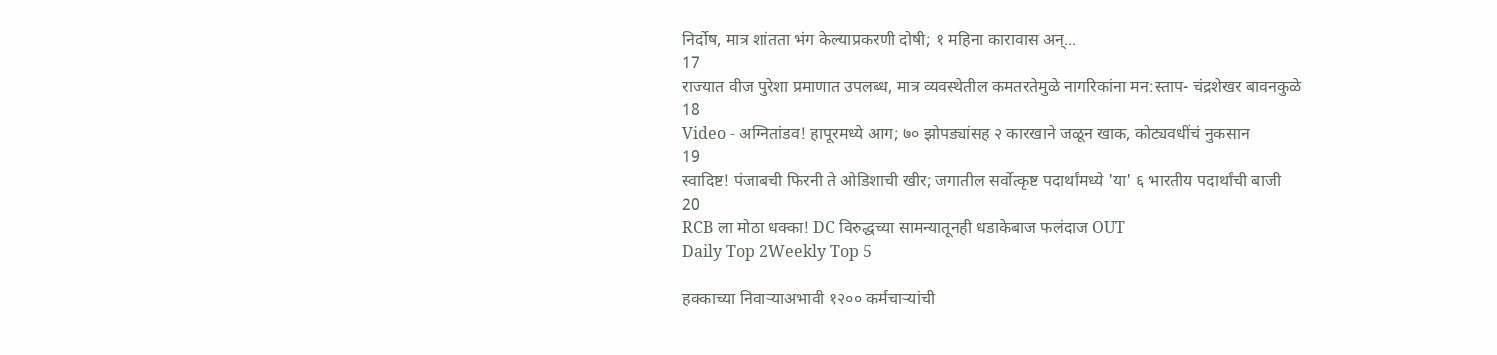निर्दोष, मात्र शांतता भंग केल्याप्रकरणी दोषी; १ महिना कारावास अन्...
17
राज्यात वीज पुरेशा प्रमाणात उपलब्ध, मात्र व्यवस्थेतील कमतरतेमुळे नागरिकांना मन:स्ताप- चंद्रशेखर बावनकुळे
18
Video - अग्नितांडव! हापूरमध्ये आग; ७० झोपड्यांसह २ कारखाने जळून खाक, कोट्यवधींचं नुकसान
19
स्वादिष्ट! पंजाबची फिरनी ते ओडिशाची खीर; जगातील सर्वोत्कृष्ट पदार्थांमध्ये 'या' ६ भारतीय पदार्थांची बाजी
20
RCB ला मोठा धक्का! DC विरुद्धच्या सामन्यातूनही धडाकेबाज फलंदाज OUT
Daily Top 2Weekly Top 5

हक्काच्या निवाऱ्याअभावी १२०० कर्मचाऱ्यांची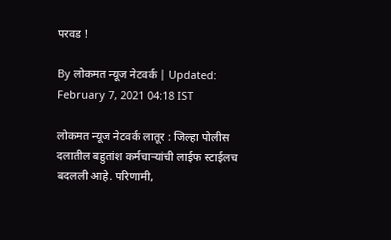परवड !

By लोकमत न्यूज नेटवर्क | Updated: February 7, 2021 04:18 IST

लोकमत न्यूज नेटवर्क लातूर : जिल्हा पोलीस दलातील बहुतांश कर्मचाऱ्यांची लाईफ स्टाईलच बदलली आहे. परिणामी,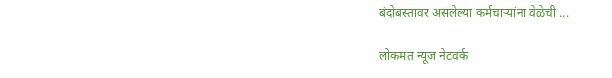बंदोबस्तावर असलेल्या कर्मचाऱ्यांना वेळेची ...

लोकमत न्यूज नेटवर्क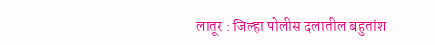लातूर : जिल्हा पोलीस दलातील बहुतांश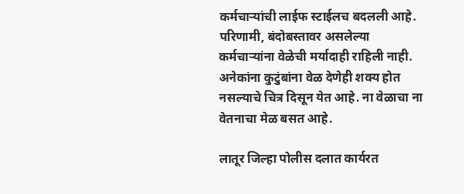कर्मचाऱ्यांची लाईफ स्टाईलच बदलली आहे. परिणामी, बंदोबस्तावर असलेल्या कर्मचाऱ्यांना वेळेची मर्यादाही राहिली नाही. अनेकांना कुटुंबांना वेळ देणेही शक्य होत नसल्याचे चित्र दिसून येत आहे. ना वेळाचा ना वेतनाचा मेळ बसत आहे.

लातूर जिल्हा पोलीस दलात कार्यरत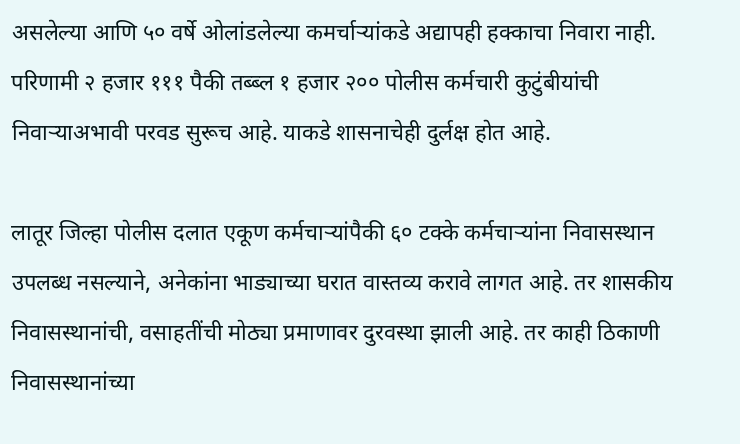असलेल्या आणि ५० वर्षे ओलांडलेल्या कमर्चाऱ्यांकडे अद्यापही हक्काचा निवारा नाही. परिणामी २ हजार १११ पैकी तब्ब्ल १ हजार २०० पोलीस कर्मचारी कुटुंबीयांची निवाऱ्याअभावी परवड सुरूच आहे. याकडे शासनाचेही दुर्लक्ष होत आहे.

लातूर जिल्हा पोलीस दलात एकूण कर्मचाऱ्यांपैकी ६० टक्के कर्मचाऱ्यांना निवासस्थान उपलब्ध नसल्याने, अनेकांना भाड्याच्या घरात वास्तव्य करावे लागत आहे. तर शासकीय निवासस्थानांची, वसाहतींची मोठ्या प्रमाणावर दुरवस्था झाली आहे. तर काही ठिकाणी निवासस्थानांच्या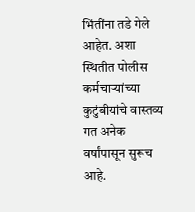भिंतींना तडे गेले आहेत. अशा स्थितीत पोलीस कर्मचाऱ्यांच्या कुटुंबीयांचे वास्तव्य गत अनेक वर्षांपासून सुरूच आहे.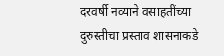दरवर्षी नव्याने वसाहतींच्या दुरुस्तीचा प्रस्ताव शासनाकडे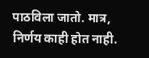पाठविला जातो. मात्र, निर्णय काही होत नाही.